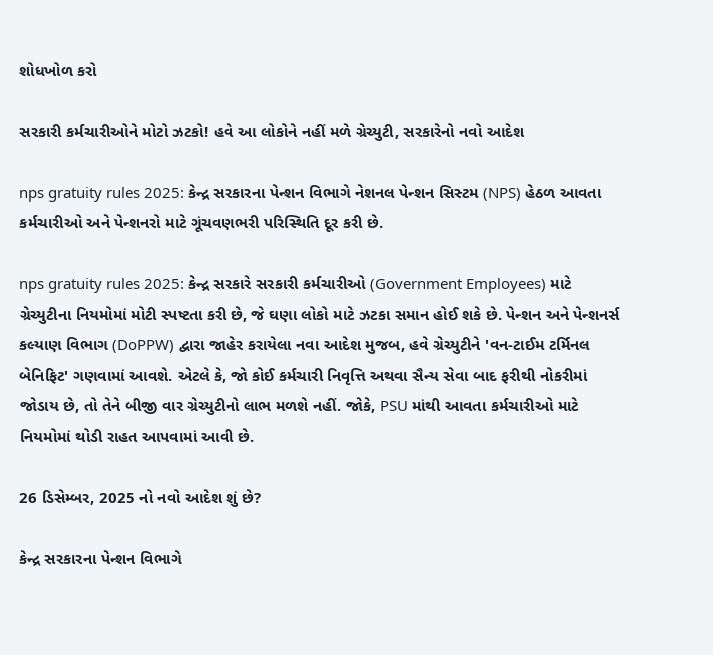શોધખોળ કરો

સરકારી કર્મચારીઓને મોટો ઝટકો! હવે આ લોકોને નહીં મળે ગ્રેચ્યુટી, સરકારેનો નવો આદેશ

nps gratuity rules 2025: કેન્દ્ર સરકારના પેન્શન વિભાગે નેશનલ પેન્શન સિસ્ટમ (NPS) હેઠળ આવતા કર્મચારીઓ અને પેન્શનરો માટે ગૂંચવણભરી પરિસ્થિતિ દૂર કરી છે.

nps gratuity rules 2025: કેન્દ્ર સરકારે સરકારી કર્મચારીઓ (Government Employees) માટે ગ્રેચ્યુટીના નિયમોમાં મોટી સ્પષ્ટતા કરી છે, જે ઘણા લોકો માટે ઝટકા સમાન હોઈ શકે છે. પેન્શન અને પેન્શનર્સ કલ્યાણ વિભાગ (DoPPW) દ્વારા જાહેર કરાયેલા નવા આદેશ મુજબ, હવે ગ્રેચ્યુટીને 'વન-ટાઈમ ટર્મિનલ બેનિફિટ' ગણવામાં આવશે. એટલે કે, જો કોઈ કર્મચારી નિવૃત્તિ અથવા સૈન્ય સેવા બાદ ફરીથી નોકરીમાં જોડાય છે, તો તેને બીજી વાર ગ્રેચ્યુટીનો લાભ મળશે નહીં. જોકે, PSU માંથી આવતા કર્મચારીઓ માટે નિયમોમાં થોડી રાહત આપવામાં આવી છે.

26 ડિસેમ્બર, 2025 નો નવો આદેશ શું છે?

કેન્દ્ર સરકારના પેન્શન વિભાગે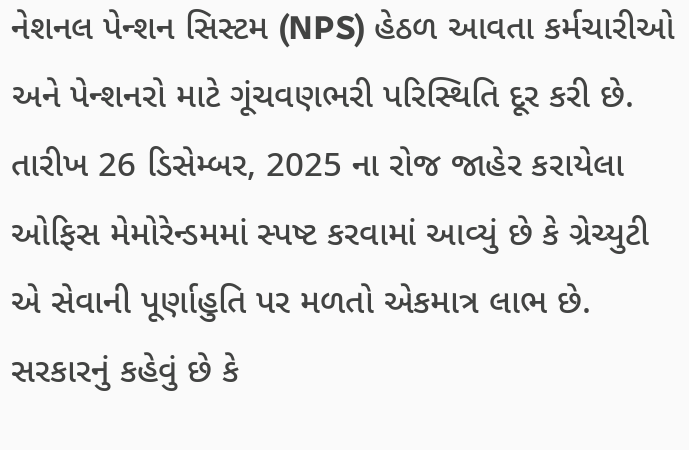નેશનલ પેન્શન સિસ્ટમ (NPS) હેઠળ આવતા કર્મચારીઓ અને પેન્શનરો માટે ગૂંચવણભરી પરિસ્થિતિ દૂર કરી છે. તારીખ 26 ડિસેમ્બર, 2025 ના રોજ જાહેર કરાયેલા ઓફિસ મેમોરેન્ડમમાં સ્પષ્ટ કરવામાં આવ્યું છે કે ગ્રેચ્યુટી એ સેવાની પૂર્ણાહુતિ પર મળતો એકમાત્ર લાભ છે. સરકારનું કહેવું છે કે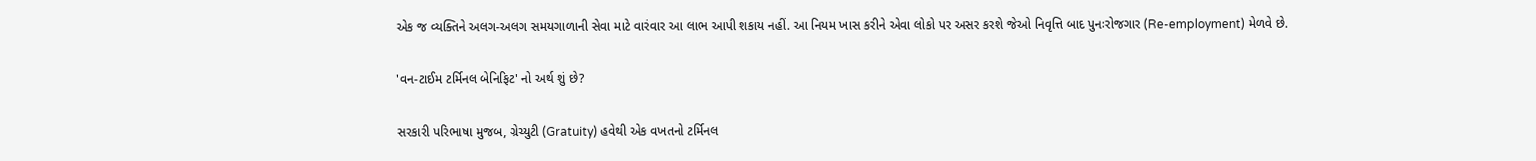એક જ વ્યક્તિને અલગ-અલગ સમયગાળાની સેવા માટે વારંવાર આ લાભ આપી શકાય નહીં. આ નિયમ ખાસ કરીને એવા લોકો પર અસર કરશે જેઓ નિવૃત્તિ બાદ પુનઃરોજગાર (Re-employment) મેળવે છે.

'વન-ટાઈમ ટર્મિનલ બેનિફિટ' નો અર્થ શું છે?

સરકારી પરિભાષા મુજબ, ગ્રેચ્યુટી (Gratuity) હવેથી એક વખતનો ટર્મિનલ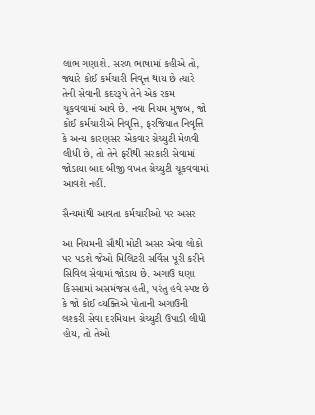લાભ ગણાશે. સરળ ભાષામાં કહીએ તો, જ્યારે કોઈ કર્મચારી નિવૃત્ત થાય છે ત્યારે તેની સેવાની કદરરૂપે તેને એક રકમ ચૂકવવામાં આવે છે. નવા નિયમ મુજબ, જો કોઈ કર્મચારીએ નિવૃત્તિ, ફરજિયાત નિવૃત્તિ કે અન્ય કારણસર એકવાર ગ્રેચ્યુટી મેળવી લીધી છે, તો તેને ફરીથી સરકારી સેવામાં જોડાયા બાદ બીજી વખત ગ્રેચ્યુટી ચૂકવવામાં આવશે નહીં.

સૈન્યમાંથી આવતા કર્મચારીઓ પર અસર

આ નિયમની સૌથી મોટી અસર એવા લોકો પર પડશે જેઓ મિલિટરી સર્વિસ પૂરી કરીને સિવિલ સેવામાં જોડાય છે. અગાઉ ઘણા કિસ્સામાં અસમંજસ હતી, પરંતુ હવે સ્પષ્ટ છે કે જો કોઈ વ્યક્તિએ પોતાની અગાઉની લશ્કરી સેવા દરમિયાન ગ્રેચ્યુટી ઉપાડી લીધી હોય, તો તેઓ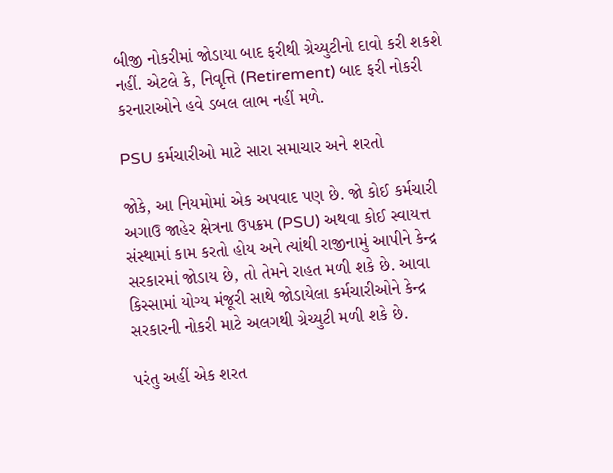બીજી નોકરીમાં જોડાયા બાદ ફરીથી ગ્રેચ્યુટીનો દાવો કરી શકશે નહીં. એટલે કે, નિવૃત્તિ (Retirement) બાદ ફરી નોકરી કરનારાઓને હવે ડબલ લાભ નહીં મળે.

PSU કર્મચારીઓ માટે સારા સમાચાર અને શરતો

જોકે, આ નિયમોમાં એક અપવાદ પણ છે. જો કોઈ કર્મચારી અગાઉ જાહેર ક્ષેત્રના ઉપક્રમ (PSU) અથવા કોઈ સ્વાયત્ત સંસ્થામાં કામ કરતો હોય અને ત્યાંથી રાજીનામું આપીને કેન્દ્ર સરકારમાં જોડાય છે, તો તેમને રાહત મળી શકે છે. આવા કિસ્સામાં યોગ્ય મંજૂરી સાથે જોડાયેલા કર્મચારીઓને કેન્દ્ર સરકારની નોકરી માટે અલગથી ગ્રેચ્યુટી મળી શકે છે.

પરંતુ અહીં એક શરત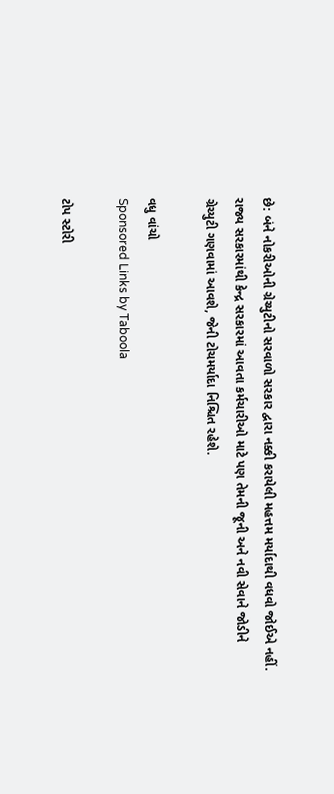છે: બંને નોકરીઓની ગ્રેચ્યુટીનો સરવાળો સરકાર દ્વારા નક્કી કરાયેલી મહત્તમ મર્યાદાથી વધવો જોઈએ નહીં. રાજ્ય સરકારમાંથી કેન્દ્ર સરકારમાં આવતા કર્મચારીઓ માટે પણ તેમની જૂની અને નવી સેવાને જોડીને ગ્રેચ્યુટી ગણવામાં આવશે, જેની ટોચમર્યાદા નિશ્ચિત રહેશે.

વધુ વાંચો
Sponsored Links by Taboola

ટોપ સ્ટોરી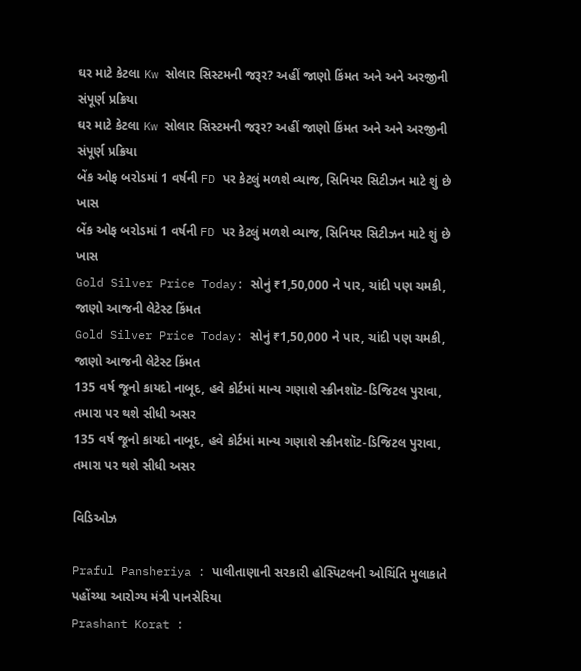ઘર માટે કેટલા Kw સોલાર સિસ્ટમની જરૂર? અહીં જાણો કિંમત અને અને અરજીની સંપૂર્ણ પ્રક્રિયા
ઘર માટે કેટલા Kw સોલાર સિસ્ટમની જરૂર? અહીં જાણો કિંમત અને અને અરજીની સંપૂર્ણ પ્રક્રિયા
બેંક ઓફ બરોડમાં 1 વર્ષની FD પર કેટલું મળશે વ્યાજ, સિનિયર સિટીઝન માટે શું છે ખાસ
બેંક ઓફ બરોડમાં 1 વર્ષની FD પર કેટલું મળશે વ્યાજ, સિનિયર સિટીઝન માટે શું છે ખાસ
Gold Silver Price Today: સોનું ₹1,50,000 ને પાર, ચાંદી પણ ચમકી, જાણો આજની લેટેસ્ટ કિંમત
Gold Silver Price Today: સોનું ₹1,50,000 ને પાર, ચાંદી પણ ચમકી, જાણો આજની લેટેસ્ટ કિંમત
135 વર્ષ જૂનો કાયદો નાબૂદ, હવે કોર્ટમાં માન્ય ગણાશે સ્ક્રીનશૉટ-ડિજિટલ પુરાવા, તમારા પર થશે સીધી અસર
135 વર્ષ જૂનો કાયદો નાબૂદ, હવે કોર્ટમાં માન્ય ગણાશે સ્ક્રીનશૉટ-ડિજિટલ પુરાવા, તમારા પર થશે સીધી અસર

વિડિઓઝ

Praful Pansheriya : પાલીતાણાની સરકારી હોસ્પિટલની ઓચિંતિ મુલાકાતે પહોંચ્યા આરોગ્ય મંત્રી પાનસેરિયા
Prashant Korat :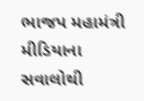ભાજપ મહામંત્રી મીડિયાના સવાલોથી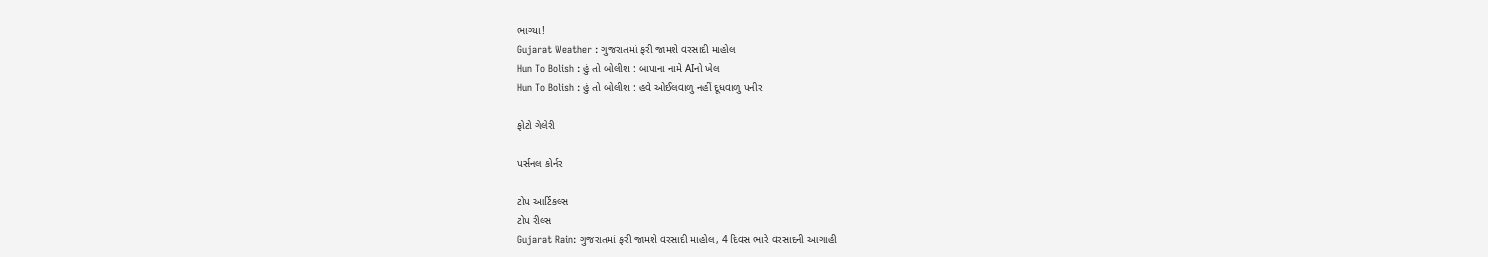ભાગ્યા!
Gujarat Weather : ગુજરાતમાં ફરી જામશે વરસાદી માહોલ
Hun To Bolish : હું તો બોલીશ : બાપાના નામે AIનો ખેલ
Hun To Bolish : હું તો બોલીશ : હવે ઓઈલવાળુ નહીં દૂધવાળુ પનીર

ફોટો ગેલેરી

પર્સનલ કોર્નર

ટોપ આર્ટિકલ્સ
ટોપ રીલ્સ
Gujarat Rain: ગુજરાતમાં ફરી જામશે વરસાદી માહોલ, 4 દિવસ ભારે વરસાદની આગાહી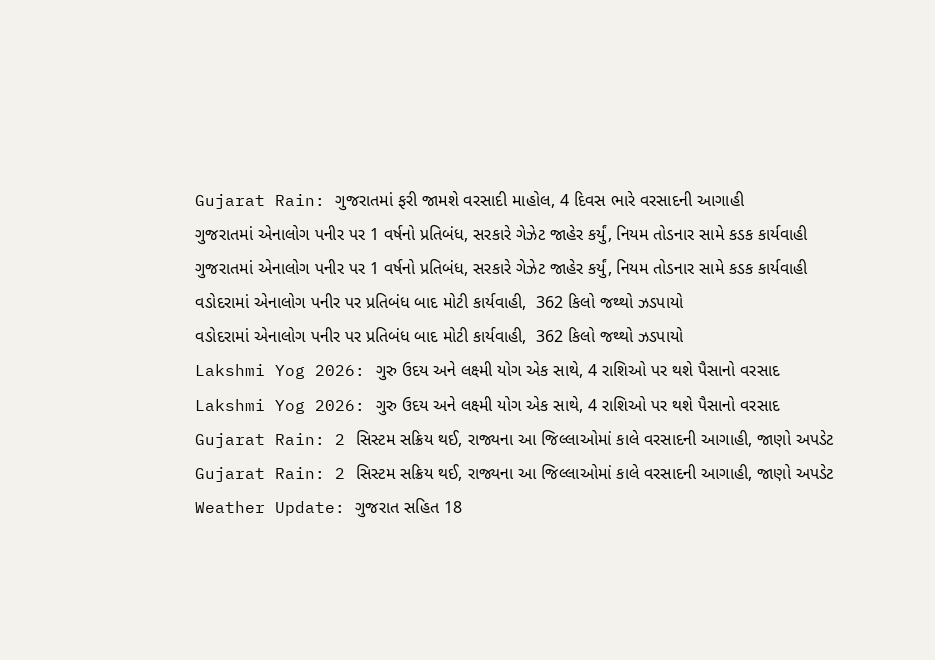Gujarat Rain: ગુજરાતમાં ફરી જામશે વરસાદી માહોલ, 4 દિવસ ભારે વરસાદની આગાહી
ગુજરાતમાં એનાલોગ પનીર પર 1 વર્ષનો પ્રતિબંધ, સરકારે ગેઝેટ જાહેર કર્યું, નિયમ તોડનાર સામે કડક કાર્યવાહી
ગુજરાતમાં એનાલોગ પનીર પર 1 વર્ષનો પ્રતિબંધ, સરકારે ગેઝેટ જાહેર કર્યું, નિયમ તોડનાર સામે કડક કાર્યવાહી
વડોદરામાં એનાલોગ પનીર પર પ્રતિબંધ બાદ મોટી કાર્યવાહી,  362 કિલો જથ્થો ઝડપાયો
વડોદરામાં એનાલોગ પનીર પર પ્રતિબંધ બાદ મોટી કાર્યવાહી,  362 કિલો જથ્થો ઝડપાયો
Lakshmi Yog 2026: ગુરુ ઉદય અને લક્ષ્મી યોગ એક સાથે, 4 રાશિઓ પર થશે પૈસાનો વરસાદ
Lakshmi Yog 2026: ગુરુ ઉદય અને લક્ષ્મી યોગ એક સાથે, 4 રાશિઓ પર થશે પૈસાનો વરસાદ
Gujarat Rain: 2 સિસ્ટમ સક્રિય થઈ, રાજ્યના આ જિલ્લાઓમાં કાલે વરસાદની આગાહી, જાણો અપડેટ
Gujarat Rain: 2 સિસ્ટમ સક્રિય થઈ, રાજ્યના આ જિલ્લાઓમાં કાલે વરસાદની આગાહી, જાણો અપડેટ
Weather Update: ગુજરાત સહિત 18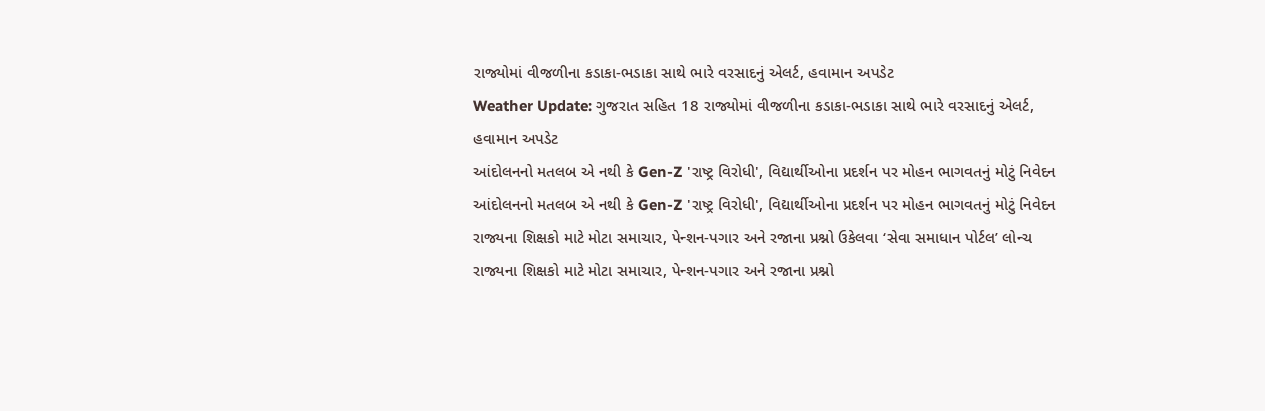રાજ્યોમાં વીજળીના કડાકા-ભડાકા સાથે ભારે વરસાદનું એલર્ટ, હવામાન અપડેટ
Weather Update: ગુજરાત સહિત 18 રાજ્યોમાં વીજળીના કડાકા-ભડાકા સાથે ભારે વરસાદનું એલર્ટ, હવામાન અપડેટ
આંદોલનનો મતલબ એ નથી કે Gen-Z 'રાષ્ટ્ર વિરોધી', વિદ્યાર્થીઓના પ્રદર્શન પર મોહન ભાગવતનું મોટું નિવેદન
આંદોલનનો મતલબ એ નથી કે Gen-Z 'રાષ્ટ્ર વિરોધી', વિદ્યાર્થીઓના પ્રદર્શન પર મોહન ભાગવતનું મોટું નિવેદન
રાજ્યના શિક્ષકો માટે મોટા સમાચાર, પેન્શન-પગાર અને રજાના પ્રશ્નો ઉકેલવા ‘સેવા સમાધાન પોર્ટલ’ લોન્ચ
રાજ્યના શિક્ષકો માટે મોટા સમાચાર, પેન્શન-પગાર અને રજાના પ્રશ્નો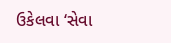ઉકેલવા ‘સેવા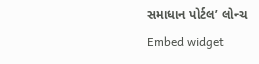સમાધાન પોર્ટલ’ લોન્ચ
Embed widget